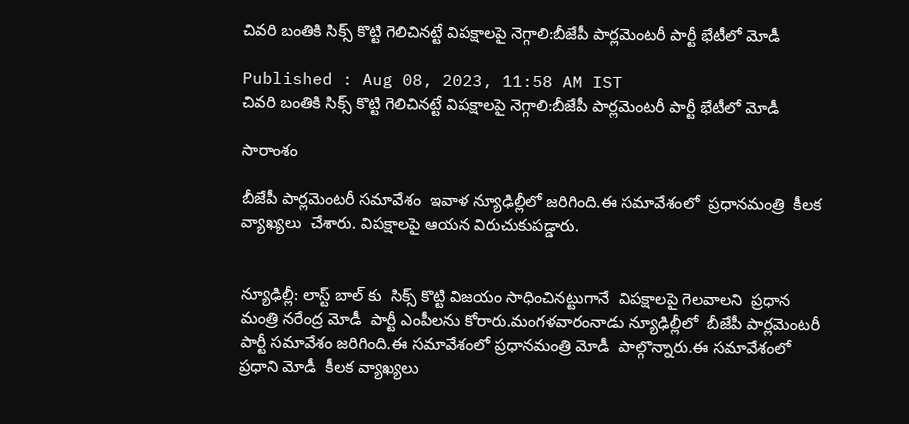చివరి బంతికి సిక్స్ కొట్టి గెలిచినట్టే విపక్షాలపై నెగ్గాలి:బీజేపీ పార్లమెంటరీ పార్టీ భేటీలో మోడీ

Published : Aug 08, 2023, 11:58 AM IST
చివరి బంతికి సిక్స్ కొట్టి గెలిచినట్టే విపక్షాలపై నెగ్గాలి:బీజేపీ పార్లమెంటరీ పార్టీ భేటీలో మోడీ

సారాంశం

బీజేపీ పార్లమెంటరీ సమావేశం  ఇవాళ న్యూఢిల్లీలో జరిగింది.ఈ సమావేశంలో  ప్రధానమంత్రి  కీలక వ్యాఖ్యలు  చేశారు. విపక్షాలపై ఆయన విరుచుకుపడ్డారు.


న్యూఢిల్లీ: లాస్ట్ బాల్ కు  సిక్స్ కొట్టి విజయం సాధించినట్టుగానే  విపక్షాలపై గెలవాలని  ప్రధాన మంత్రి నరేంద్ర మోడీ  పార్టీ ఎంపీలను కోరారు.మంగళవారంనాడు న్యూఢిల్లీలో  బీజేపీ పార్లమెంటరీ పార్టీ సమావేశం జరిగింది.ఈ సమావేశంలో ప్రధానమంత్రి మోడీ  పాల్గొన్నారు.ఈ సమావేశంలో  ప్రధాని మోడీ  కీలక వ్యాఖ్యలు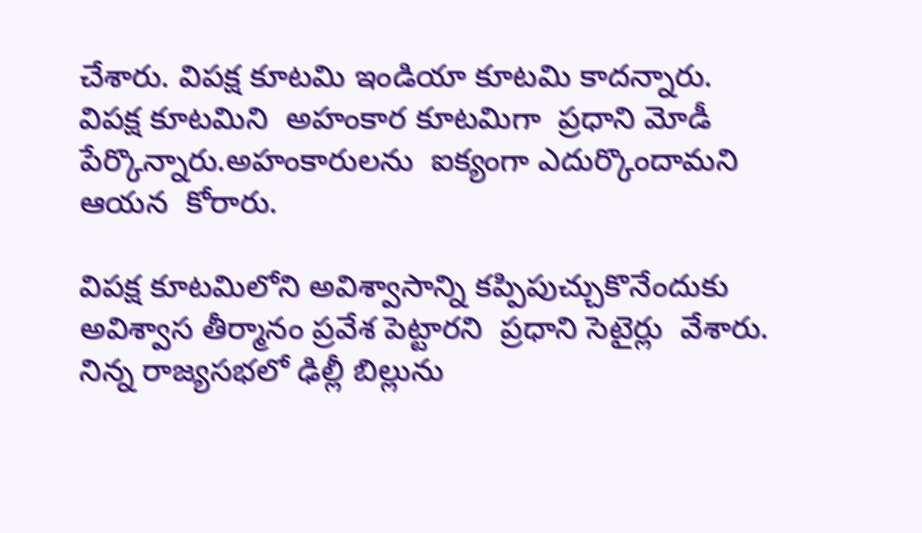చేశారు. విపక్ష కూటమి ఇండియా కూటమి కాదన్నారు. విపక్ష కూటమిని  అహంకార కూటమిగా  ప్రధాని మోడీ  పేర్కొన్నారు.అహంకారులను  ఐక్యంగా ఎదుర్కొందామని  ఆయన  కోరారు.

విపక్ష కూటమిలోని అవిశ్వాసాన్ని కప్పిపుచ్చుకొనేందుకు  అవిశ్వాస తీర్మానం ప్రవేశ పెట్టారని  ప్రధాని సెటైర్లు  వేశారు. నిన్న రాజ్యసభలో ఢిల్లీ బిల్లును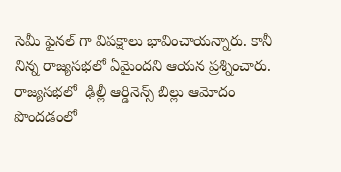సెమీ ఫైనల్ గా విపక్షాలు భావించాయన్నారు. కానీ  నిన్న రాజ్యసభలో ఏమైందని ఆయన ప్రశ్నించారు. రాజ్యసభలో  ఢిల్లీ ఆర్డినెన్స్ బిల్లు ఆమోదం పొందడంలో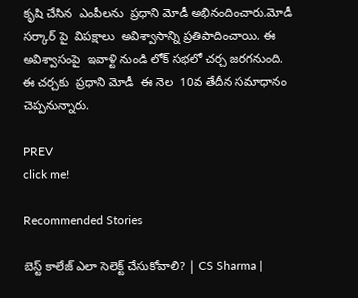కృషి చేసిన  ఎంపీలను  ప్రధాని మోడీ అభినందించారు.మోడీ సర్కార్ పై  విపక్షాలు  అవిశ్వాసాన్ని ప్రతిపాదించాయి. ఈ అవిశ్వాసంపై  ఇవాళ్టి నుండి లోక్ సభలో చర్చ జరగనుంది.  ఈ చర్చకు  ప్రధాని మోడీ  ఈ నెల  10వ తేదీన సమాధానం చెప్పనున్నారు.

PREV
click me!

Recommended Stories

బెస్ట్ కాలేజ్ ఎలా సెలెక్ట్ చేసుకోవాలి? | CS Sharma |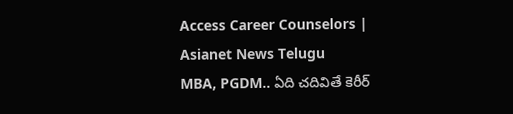Access Career Counselors | Asianet News Telugu
MBA, PGDM.. ఏది చదివితే కెరీర్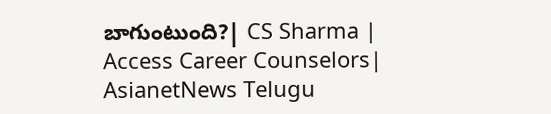బాగుంటుంది?| CS Sharma | Access Career Counselors| AsianetNews Telugu